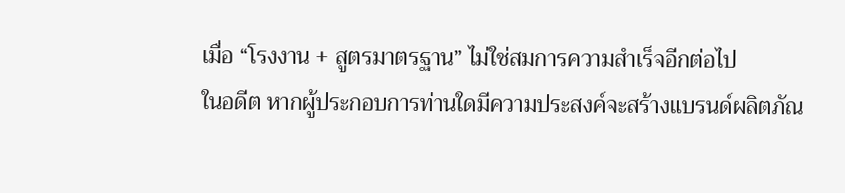เมื่อ “โรงงาน + สูตรมาตรฐาน” ไม่ใช่สมการความสำเร็จอีกต่อไป
ในอดีต หากผู้ประกอบการท่านใดมีความประสงค์จะสร้างแบรนด์ผลิตภัณ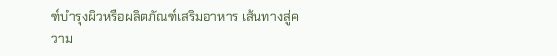ฑ์บำรุงผิวหรือผลิตภัณฑ์เสริมอาหาร เส้นทางสู่ความ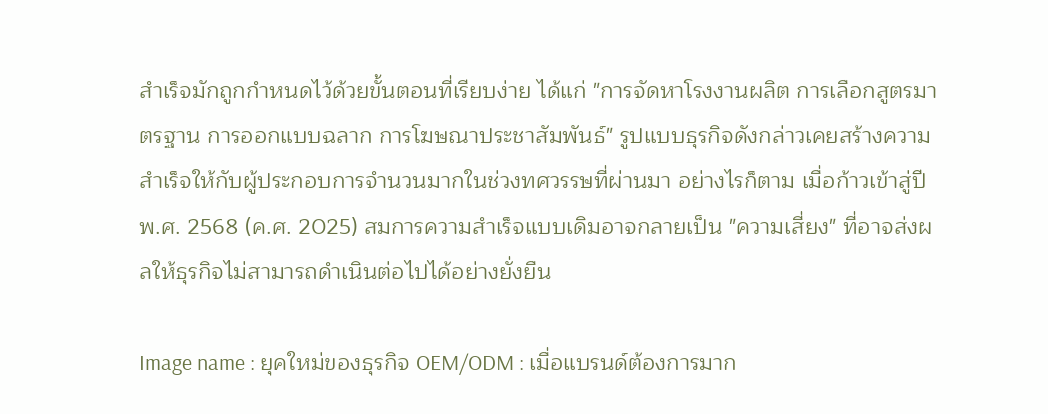สำเร็จมักถูกกำหนดไว้ด้วยขั้นตอนที่เรียบง่าย ได้แก่ "การจัดหาโรงงานผลิต การเลือกสูตรมาตรฐาน การออกแบบฉลาก การโฆษณาประชาสัมพันธ์" รูปแบบธุรกิจดังกล่าวเคยสร้างความสำเร็จให้กับผู้ประกอบการจำนวนมากในช่วงทศวรรษที่ผ่านมา อย่างไรก็ตาม เมื่อก้าวเข้าสู่ปี พ.ศ. 2568 (ค.ศ. 2025) สมการความสำเร็จแบบเดิมอาจกลายเป็น "ความเสี่ยง" ที่อาจส่งผลให้ธุรกิจไม่สามารถดำเนินต่อไปได้อย่างยั่งยืน

Image name : ยุคใหม่ของธุรกิจ OEM/ODM : เมื่อแบรนด์ต้องการมาก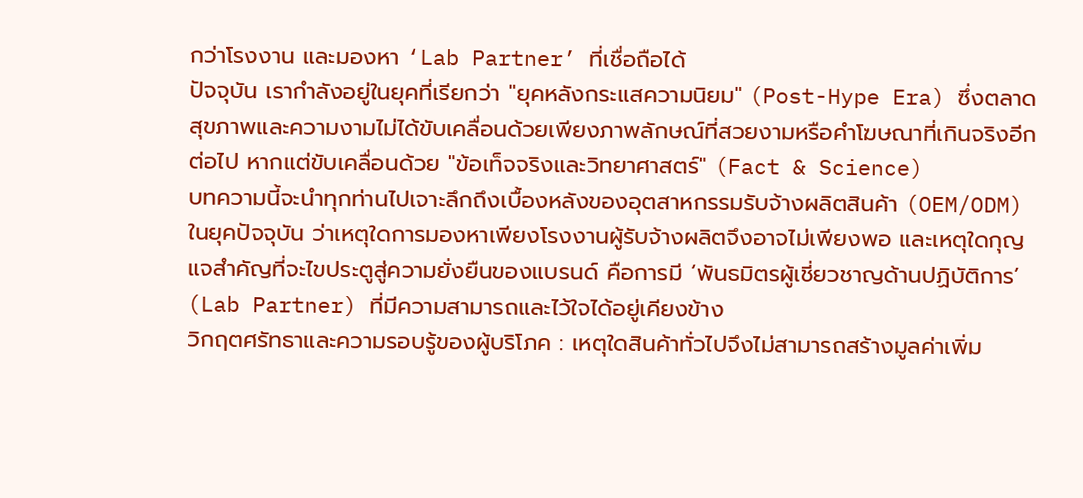กว่าโรงงาน และมองหา ‘Lab Partner’ ที่เชื่อถือได้
ปัจจุบัน เรากำลังอยู่ในยุคที่เรียกว่า "ยุคหลังกระแสความนิยม" (Post-Hype Era) ซึ่งตลาดสุขภาพและความงามไม่ได้ขับเคลื่อนด้วยเพียงภาพลักษณ์ที่สวยงามหรือคำโฆษณาที่เกินจริงอีกต่อไป หากแต่ขับเคลื่อนด้วย "ข้อเท็จจริงและวิทยาศาสตร์" (Fact & Science)
บทความนี้จะนำทุกท่านไปเจาะลึกถึงเบื้องหลังของอุตสาหกรรมรับจ้างผลิตสินค้า (OEM/ODM) ในยุคปัจจุบัน ว่าเหตุใดการมองหาเพียงโรงงานผู้รับจ้างผลิตจึงอาจไม่เพียงพอ และเหตุใดกุญแจสำคัญที่จะไขประตูสู่ความยั่งยืนของแบรนด์ คือการมี ‘พันธมิตรผู้เชี่ยวชาญด้านปฏิบัติการ’ (Lab Partner) ที่มีความสามารถและไว้ใจได้อยู่เคียงข้าง
วิกฤตศรัทธาและความรอบรู้ของผู้บริโภค : เหตุใดสินค้าทั่วไปจึงไม่สามารถสร้างมูลค่าเพิ่ม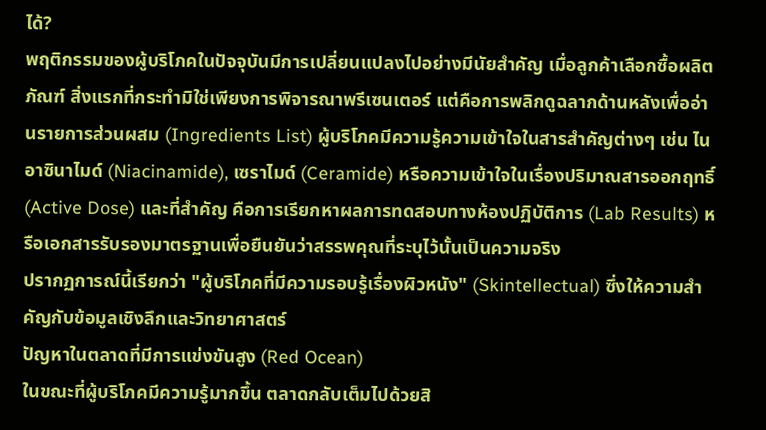ได้?
พฤติกรรมของผู้บริโภคในปัจจุบันมีการเปลี่ยนแปลงไปอย่างมีนัยสำคัญ เมื่อลูกค้าเลือกซื้อผลิตภัณฑ์ สิ่งแรกที่กระทำมิใช่เพียงการพิจารณาพรีเซนเตอร์ แต่คือการพลิกดูฉลากด้านหลังเพื่ออ่านรายการส่วนผสม (Ingredients List) ผู้บริโภคมีความรู้ความเข้าใจในสารสำคัญต่างๆ เช่น ไนอาซินาไมด์ (Niacinamide), เซราไมด์ (Ceramide) หรือความเข้าใจในเรื่องปริมาณสารออกฤทธิ์ (Active Dose) และที่สำคัญ คือการเรียกหาผลการทดสอบทางห้องปฏิบัติการ (Lab Results) หรือเอกสารรับรองมาตรฐานเพื่อยืนยันว่าสรรพคุณที่ระบุไว้นั้นเป็นความจริง
ปรากฏการณ์นี้เรียกว่า "ผู้บริโภคที่มีความรอบรู้เรื่องผิวหนัง" (Skintellectual) ซึ่งให้ความสำคัญกับข้อมูลเชิงลึกและวิทยาศาสตร์
ปัญหาในตลาดที่มีการแข่งขันสูง (Red Ocean)
ในขณะที่ผู้บริโภคมีความรู้มากขึ้น ตลาดกลับเต็มไปด้วยสิ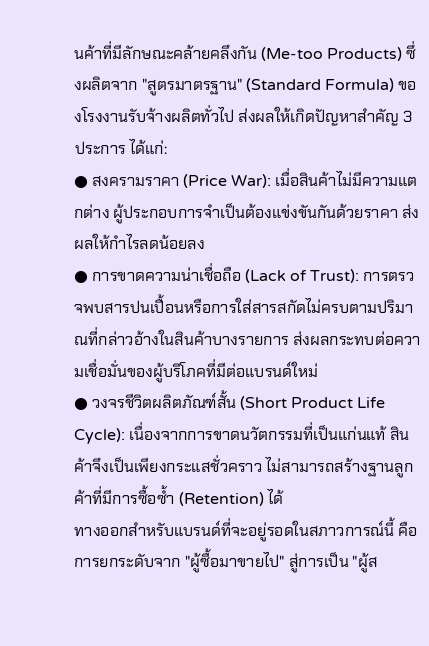นค้าที่มีลักษณะคล้ายคลึงกัน (Me-too Products) ซึ่งผลิตจาก "สูตรมาตรฐาน" (Standard Formula) ของโรงงานรับจ้างผลิตทั่วไป ส่งผลให้เกิดปัญหาสำคัญ 3 ประการ ได้แก่:
● สงครามราคา (Price War): เมื่อสินค้าไม่มีความแตกต่าง ผู้ประกอบการจำเป็นต้องแข่งขันกันด้วยราคา ส่งผลให้กำไรลดน้อยลง
● การขาดความน่าเชื่อถือ (Lack of Trust): การตรวจพบสารปนเปื้อนหรือการใส่สารสกัดไม่ครบตามปริมาณที่กล่าวอ้างในสินค้าบางรายการ ส่งผลกระทบต่อความเชื่อมั่นของผู้บริโภคที่มีต่อแบรนด์ใหม่
● วงจรชีวิตผลิตภัณฑ์สั้น (Short Product Life Cycle): เนื่องจากการขาดนวัตกรรมที่เป็นแก่นแท้ สินค้าจึงเป็นเพียงกระแสชั่วคราว ไม่สามารถสร้างฐานลูกค้าที่มีการซื้อซ้ำ (Retention) ได้
ทางออกสำหรับแบรนด์ที่จะอยู่รอดในสภาวการณ์นี้ คือการยกระดับจาก "ผู้ซื้อมาขายไป" สู่การเป็น "ผู้ส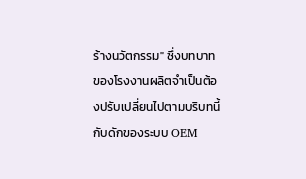ร้างนวัตกรรม" ซึ่งบทบาทของโรงงานผลิตจำเป็นต้องปรับเปลี่ยนไปตามบริบทนี้
กับดักของระบบ OEM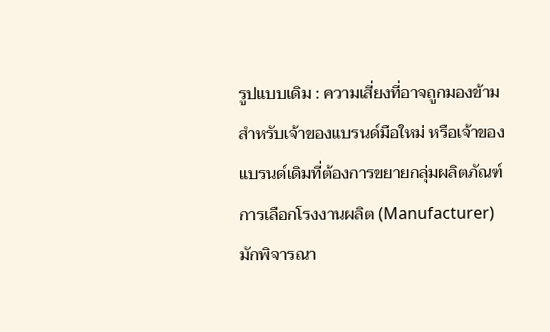รูปแบบเดิม : ความเสี่ยงที่อาจถูกมองข้าม
สำหรับเจ้าของแบรนด์มือใหม่ หรือเจ้าของแบรนด์เดิมที่ต้องการขยายกลุ่มผลิตภัณฑ์ การเลือกโรงงานผลิต (Manufacturer) มักพิจารณา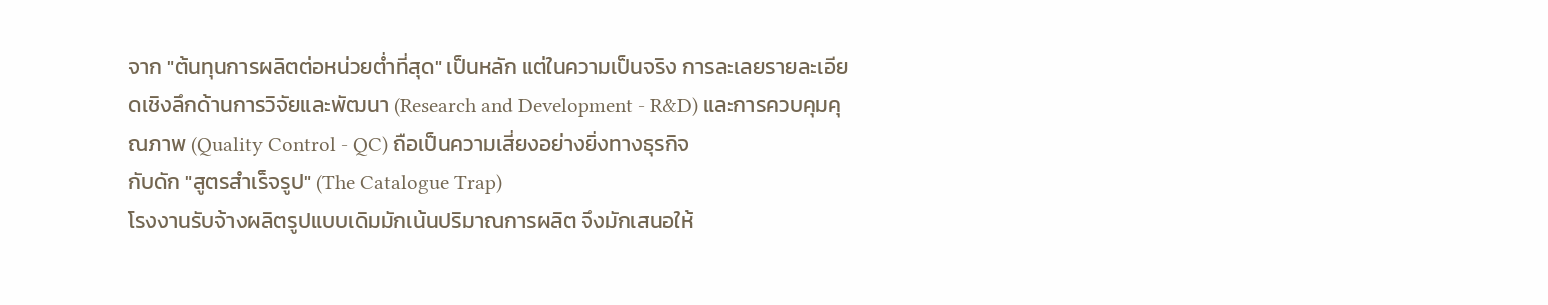จาก "ต้นทุนการผลิตต่อหน่วยต่ำที่สุด" เป็นหลัก แต่ในความเป็นจริง การละเลยรายละเอียดเชิงลึกด้านการวิจัยและพัฒนา (Research and Development - R&D) และการควบคุมคุณภาพ (Quality Control - QC) ถือเป็นความเสี่ยงอย่างยิ่งทางธุรกิจ
กับดัก "สูตรสำเร็จรูป" (The Catalogue Trap)
โรงงานรับจ้างผลิตรูปแบบเดิมมักเน้นปริมาณการผลิต จึงมักเสนอให้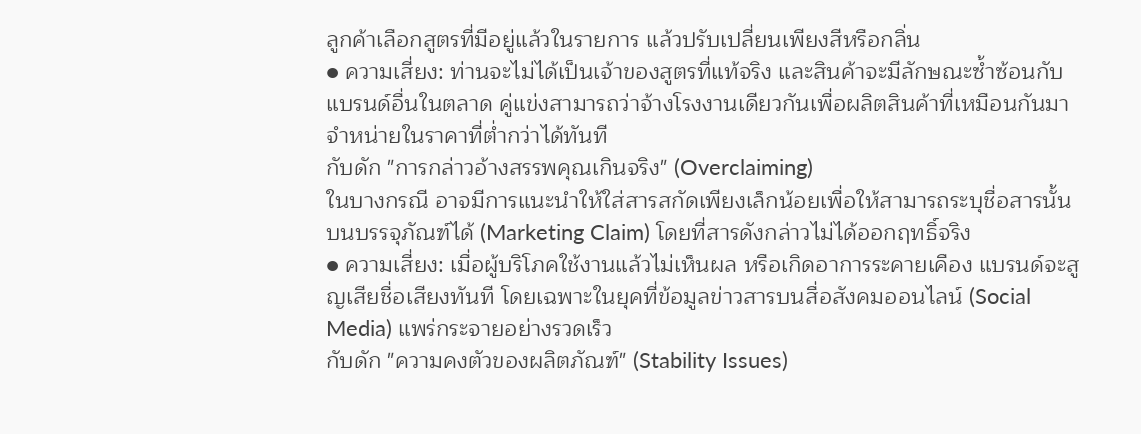ลูกค้าเลือกสูตรที่มีอยู่แล้วในรายการ แล้วปรับเปลี่ยนเพียงสีหรือกลิ่น
● ความเสี่ยง: ท่านจะไม่ได้เป็นเจ้าของสูตรที่แท้จริง และสินค้าจะมีลักษณะซ้ำซ้อนกับแบรนด์อื่นในตลาด คู่แข่งสามารถว่าจ้างโรงงานเดียวกันเพื่อผลิตสินค้าที่เหมือนกันมาจำหน่ายในราคาที่ต่ำกว่าได้ทันที
กับดัก "การกล่าวอ้างสรรพคุณเกินจริง" (Overclaiming)
ในบางกรณี อาจมีการแนะนำให้ใส่สารสกัดเพียงเล็กน้อยเพื่อให้สามารถระบุชื่อสารนั้นบนบรรจุภัณฑ์ได้ (Marketing Claim) โดยที่สารดังกล่าวไม่ได้ออกฤทธิ์จริง
● ความเสี่ยง: เมื่อผู้บริโภคใช้งานแล้วไม่เห็นผล หรือเกิดอาการระคายเคือง แบรนด์จะสูญเสียชื่อเสียงทันที โดยเฉพาะในยุคที่ข้อมูลข่าวสารบนสื่อสังคมออนไลน์ (Social Media) แพร่กระจายอย่างรวดเร็ว
กับดัก "ความคงตัวของผลิตภัณฑ์" (Stability Issues)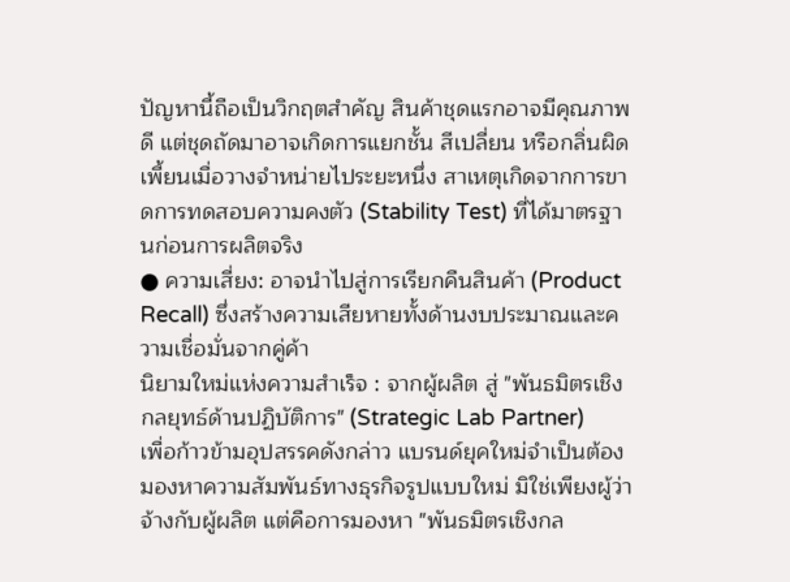ปัญหานี้ถือเป็นวิกฤตสำคัญ สินค้าชุดแรกอาจมีคุณภาพดี แต่ชุดถัดมาอาจเกิดการแยกชั้น สีเปลี่ยน หรือกลิ่นผิดเพี้ยนเมื่อวางจำหน่ายไประยะหนึ่ง สาเหตุเกิดจากการขาดการทดสอบความคงตัว (Stability Test) ที่ได้มาตรฐานก่อนการผลิตจริง
● ความเสี่ยง: อาจนำไปสู่การเรียกคืนสินค้า (Product Recall) ซึ่งสร้างความเสียหายทั้งด้านงบประมาณและความเชื่อมั่นจากคู่ค้า
นิยามใหม่แห่งความสำเร็จ : จากผู้ผลิต สู่ "พันธมิตรเชิงกลยุทธ์ด้านปฏิบัติการ" (Strategic Lab Partner)
เพื่อก้าวข้ามอุปสรรคดังกล่าว แบรนด์ยุคใหม่จำเป็นต้องมองหาความสัมพันธ์ทางธุรกิจรูปแบบใหม่ มิใช่เพียงผู้ว่าจ้างกับผู้ผลิต แต่คือการมองหา "พันธมิตรเชิงกล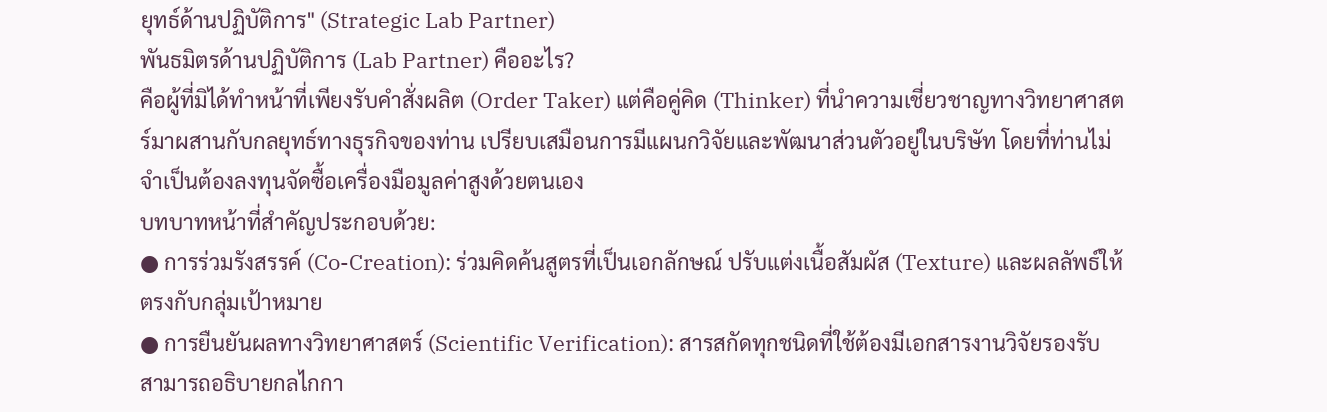ยุทธ์ด้านปฏิบัติการ" (Strategic Lab Partner)
พันธมิตรด้านปฏิบัติการ (Lab Partner) คืออะไร?
คือผู้ที่มิได้ทำหน้าที่เพียงรับคำสั่งผลิต (Order Taker) แต่คือคู่คิด (Thinker) ที่นำความเชี่ยวชาญทางวิทยาศาสตร์มาผสานกับกลยุทธ์ทางธุรกิจของท่าน เปรียบเสมือนการมีแผนกวิจัยและพัฒนาส่วนตัวอยู่ในบริษัท โดยที่ท่านไม่จำเป็นต้องลงทุนจัดซื้อเครื่องมือมูลค่าสูงด้วยตนเอง
บทบาทหน้าที่สำคัญประกอบด้วย:
● การร่วมรังสรรค์ (Co-Creation): ร่วมคิดค้นสูตรที่เป็นเอกลักษณ์ ปรับแต่งเนื้อสัมผัส (Texture) และผลลัพธ์ให้ตรงกับกลุ่มเป้าหมาย
● การยืนยันผลทางวิทยาศาสตร์ (Scientific Verification): สารสกัดทุกชนิดที่ใช้ต้องมีเอกสารงานวิจัยรองรับ สามารถอธิบายกลไกกา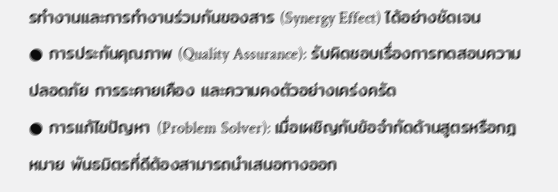รทำงานและการทำงานร่วมกันของสาร (Synergy Effect) ได้อย่างชัดเจน
● การประกันคุณภาพ (Quality Assurance): รับผิดชอบเรื่องการทดสอบความปลอดภัย การระคายเคือง และความคงตัวอย่างเคร่งครัด
● การแก้ไขปัญหา (Problem Solver): เมื่อเผชิญกับข้อจำกัดด้านสูตรหรือกฎหมาย พันธมิตรที่ดีต้องสามารถนำเสนอทางออก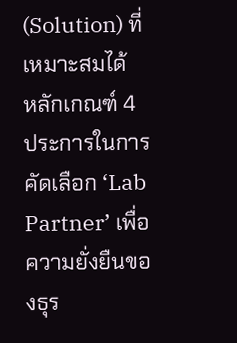(Solution) ที่เหมาะสมได้
หลักเกณฑ์ 4 ประการในการคัดเลือก ‘Lab Partner’ เพื่อความยั่งยืนของธุร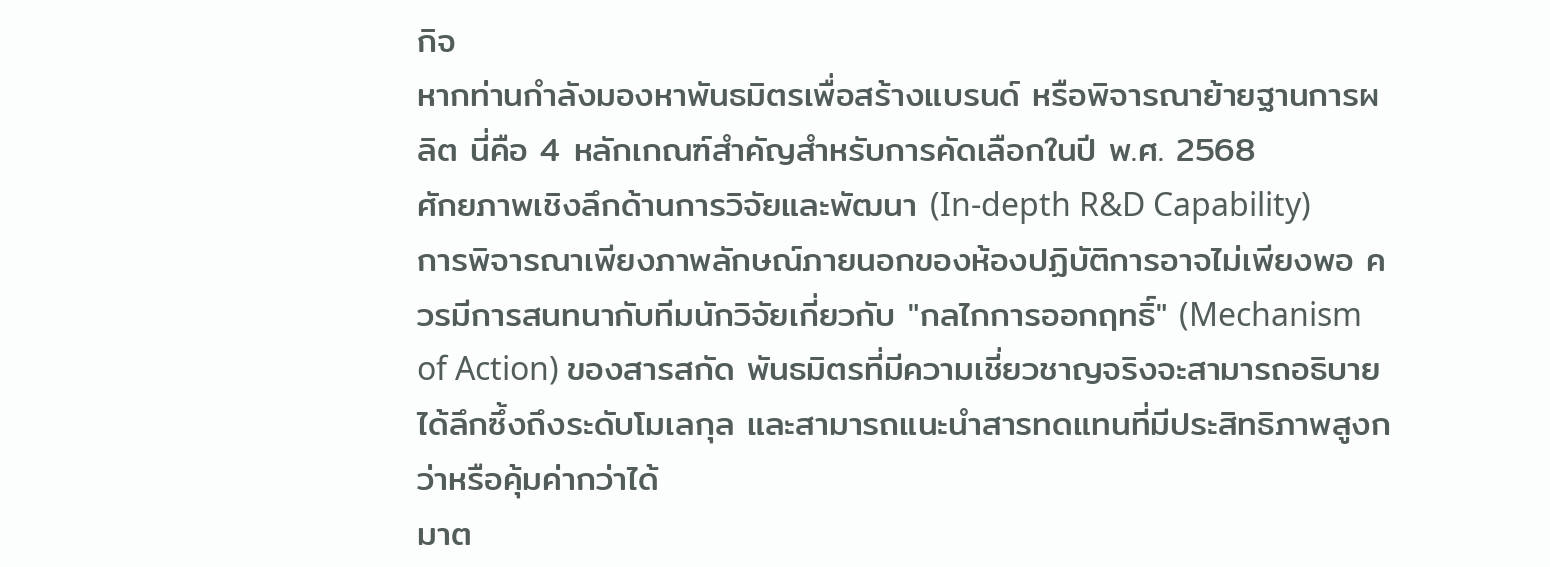กิจ
หากท่านกำลังมองหาพันธมิตรเพื่อสร้างแบรนด์ หรือพิจารณาย้ายฐานการผลิต นี่คือ 4 หลักเกณฑ์สำคัญสำหรับการคัดเลือกในปี พ.ศ. 2568
ศักยภาพเชิงลึกด้านการวิจัยและพัฒนา (In-depth R&D Capability)
การพิจารณาเพียงภาพลักษณ์ภายนอกของห้องปฏิบัติการอาจไม่เพียงพอ ควรมีการสนทนากับทีมนักวิจัยเกี่ยวกับ "กลไกการออกฤทธิ์" (Mechanism of Action) ของสารสกัด พันธมิตรที่มีความเชี่ยวชาญจริงจะสามารถอธิบายได้ลึกซึ้งถึงระดับโมเลกุล และสามารถแนะนำสารทดแทนที่มีประสิทธิภาพสูงกว่าหรือคุ้มค่ากว่าได้
มาต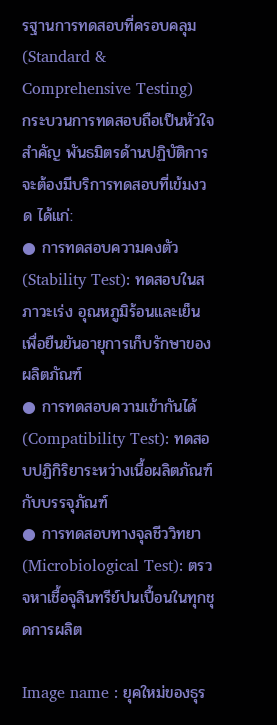รฐานการทดสอบที่ครอบคลุม (Standard & Comprehensive Testing)
กระบวนการทดสอบถือเป็นหัวใจสำคัญ พันธมิตรด้านปฏิบัติการจะต้องมีบริการทดสอบที่เข้มงวด ได้แก่:
● การทดสอบความคงตัว (Stability Test): ทดสอบในสภาวะเร่ง อุณหภูมิร้อนและเย็น เพื่อยืนยันอายุการเก็บรักษาของผลิตภัณฑ์
● การทดสอบความเข้ากันได้ (Compatibility Test): ทดสอบปฏิกิริยาระหว่างเนื้อผลิตภัณฑ์กับบรรจุภัณฑ์
● การทดสอบทางจุลชีววิทยา (Microbiological Test): ตรวจหาเชื้อจุลินทรีย์ปนเปื้อนในทุกชุดการผลิต

Image name : ยุคใหม่ของธุร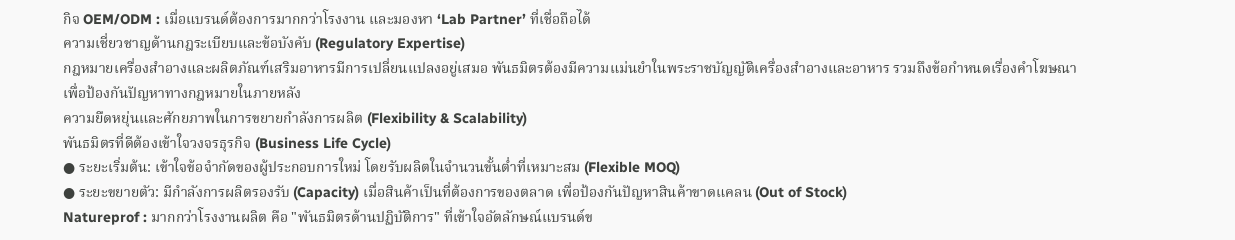กิจ OEM/ODM : เมื่อแบรนด์ต้องการมากกว่าโรงงาน และมองหา ‘Lab Partner’ ที่เชื่อถือได้
ความเชี่ยวชาญด้านกฎระเบียบและข้อบังคับ (Regulatory Expertise)
กฎหมายเครื่องสำอางและผลิตภัณฑ์เสริมอาหารมีการเปลี่ยนแปลงอยู่เสมอ พันธมิตรต้องมีความแม่นยำในพระราชบัญญัติเครื่องสำอางและอาหาร รวมถึงข้อกำหนดเรื่องคำโฆษณา เพื่อป้องกันปัญหาทางกฎหมายในภายหลัง
ความยืดหยุ่นและศักยภาพในการขยายกำลังการผลิต (Flexibility & Scalability)
พันธมิตรที่ดีต้องเข้าใจวงจรธุรกิจ (Business Life Cycle)
● ระยะเริ่มต้น: เข้าใจข้อจำกัดของผู้ประกอบการใหม่ โดยรับผลิตในจำนวนขั้นต่ำที่เหมาะสม (Flexible MOQ)
● ระยะขยายตัว: มีกำลังการผลิตรองรับ (Capacity) เมื่อสินค้าเป็นที่ต้องการของตลาด เพื่อป้องกันปัญหาสินค้าขาดแคลน (Out of Stock)
Natureprof : มากกว่าโรงงานผลิต คือ "พันธมิตรด้านปฏิบัติการ" ที่เข้าใจอัตลักษณ์แบรนด์ข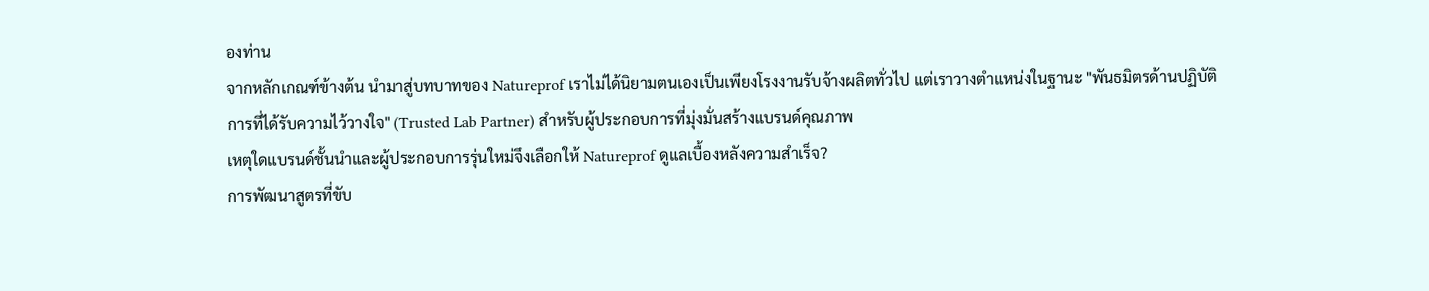องท่าน
จากหลักเกณฑ์ข้างต้น นำมาสู่บทบาทของ Natureprof เราไม่ได้นิยามตนเองเป็นเพียงโรงงานรับจ้างผลิตทั่วไป แต่เราวางตำแหน่งในฐานะ "พันธมิตรด้านปฏิบัติการที่ได้รับความไว้วางใจ" (Trusted Lab Partner) สำหรับผู้ประกอบการที่มุ่งมั่นสร้างแบรนด์คุณภาพ
เหตุใดแบรนด์ชั้นนำและผู้ประกอบการรุ่นใหม่จึงเลือกให้ Natureprof ดูแลเบื้องหลังความสำเร็จ?
การพัฒนาสูตรที่ขับ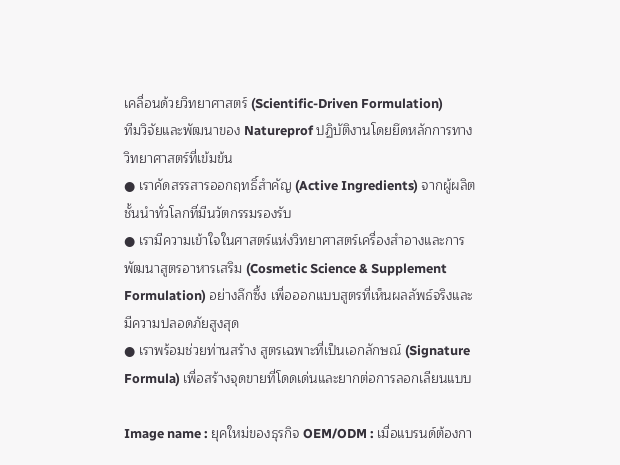เคลื่อนด้วยวิทยาศาสตร์ (Scientific-Driven Formulation)
ทีมวิจัยและพัฒนาของ Natureprof ปฏิบัติงานโดยยึดหลักการทางวิทยาศาสตร์ที่เข้มข้น
● เราคัดสรรสารออกฤทธิ์สำคัญ (Active Ingredients) จากผู้ผลิตชั้นนำทั่วโลกที่มีนวัตกรรมรองรับ
● เรามีความเข้าใจในศาสตร์แห่งวิทยาศาสตร์เครื่องสำอางและการพัฒนาสูตรอาหารเสริม (Cosmetic Science & Supplement Formulation) อย่างลึกซึ้ง เพื่อออกแบบสูตรที่เห็นผลลัพธ์จริงและมีความปลอดภัยสูงสุด
● เราพร้อมช่วยท่านสร้าง สูตรเฉพาะที่เป็นเอกลักษณ์ (Signature Formula) เพื่อสร้างจุดขายที่โดดเด่นและยากต่อการลอกเลียนแบบ

Image name : ยุคใหม่ของธุรกิจ OEM/ODM : เมื่อแบรนด์ต้องกา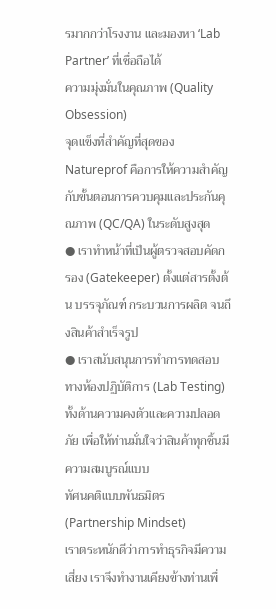รมากกว่าโรงงาน และมองหา ‘Lab Partner’ ที่เชื่อถือได้
ความมุ่งมั่นในคุณภาพ (Quality Obsession)
จุดแข็งที่สำคัญที่สุดของ Natureprof คือการให้ความสำคัญกับขั้นตอนการควบคุมและประกันคุณภาพ (QC/QA) ในระดับสูงสุด
● เราทำหน้าที่เป็นผู้ตรวจสอบคัดกรอง (Gatekeeper) ตั้งแต่สารตั้งต้น บรรจุภัณฑ์ กระบวนการผลิต จนถึงสินค้าสำเร็จรูป
● เราสนับสนุนการทำการทดสอบทางห้องปฏิบัติการ (Lab Testing) ทั้งด้านความคงตัวและความปลอดภัย เพื่อให้ท่านมั่นใจว่าสินค้าทุกชิ้นมีความสมบูรณ์แบบ
ทัศนคติแบบพันธมิตร (Partnership Mindset)
เราตระหนักดีว่าการทำธุรกิจมีความเสี่ยง เราจึงทำงานเคียงข้างท่านเพื่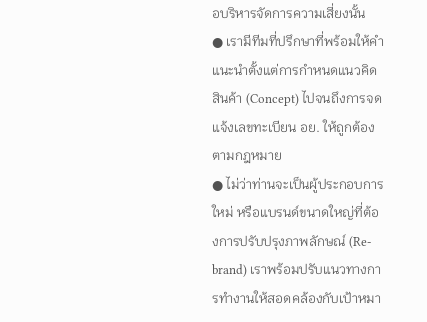อบริหารจัดการความเสี่ยงนั้น
● เรามีทีมที่ปรึกษาที่พร้อมให้คำแนะนำตั้งแต่การกำหนดแนวคิดสินค้า (Concept) ไปจนถึงการจดแจ้งเลขทะเบียน อย. ให้ถูกต้องตามกฎหมาย
● ไม่ว่าท่านจะเป็นผู้ประกอบการใหม่ หรือแบรนด์ขนาดใหญ่ที่ต้องการปรับปรุงภาพลักษณ์ (Re-brand) เราพร้อมปรับแนวทางการทำงานให้สอดคล้องกับเป้าหมา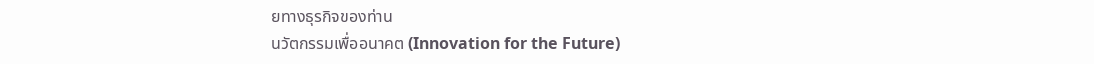ยทางธุรกิจของท่าน
นวัตกรรมเพื่ออนาคต (Innovation for the Future)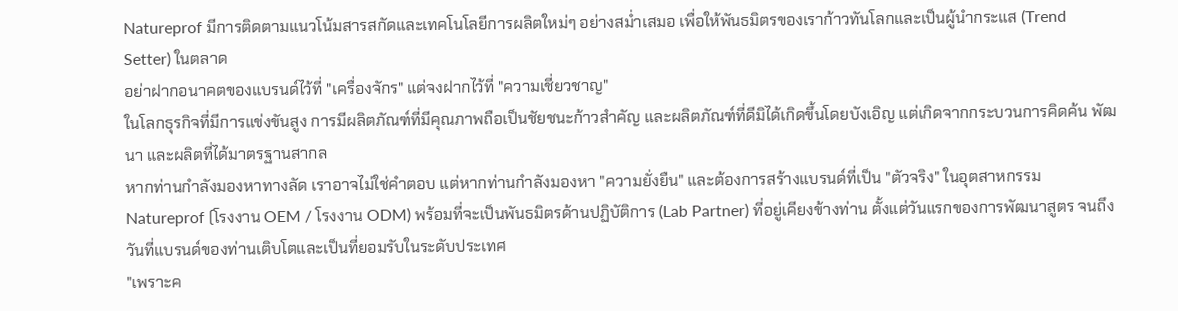Natureprof มีการติดตามแนวโน้มสารสกัดและเทคโนโลยีการผลิตใหม่ๆ อย่างสม่ำเสมอ เพื่อให้พันธมิตรของเราก้าวทันโลกและเป็นผู้นำกระแส (Trend Setter) ในตลาด
อย่าฝากอนาคตของแบรนด์ไว้ที่ "เครื่องจักร" แต่จงฝากไว้ที่ "ความเชี่ยวชาญ"
ในโลกธุรกิจที่มีการแข่งขันสูง การมีผลิตภัณฑ์ที่มีคุณภาพถือเป็นชัยชนะก้าวสำคัญ และผลิตภัณฑ์ที่ดีมิได้เกิดขึ้นโดยบังเอิญ แต่เกิดจากกระบวนการคิดค้น พัฒนา และผลิตที่ได้มาตรฐานสากล
หากท่านกำลังมองหาทางลัด เราอาจไม่ใช่คำตอบ แต่หากท่านกำลังมองหา "ความยั่งยืน" และต้องการสร้างแบรนด์ที่เป็น "ตัวจริง" ในอุตสาหกรรม Natureprof (โรงงาน OEM / โรงงาน ODM) พร้อมที่จะเป็นพันธมิตรด้านปฏิบัติการ (Lab Partner) ที่อยู่เคียงข้างท่าน ตั้งแต่วันแรกของการพัฒนาสูตร จนถึงวันที่แบรนด์ของท่านเติบโตและเป็นที่ยอมรับในระดับประเทศ
"เพราะค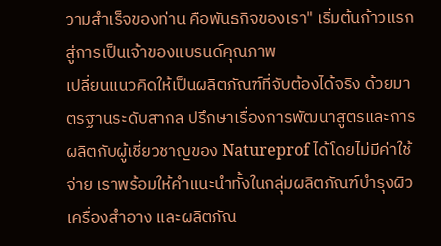วามสำเร็จของท่าน คือพันธกิจของเรา" เริ่มต้นก้าวแรกสู่การเป็นเจ้าของแบรนด์คุณภาพ
เปลี่ยนแนวคิดให้เป็นผลิตภัณฑ์ที่จับต้องได้จริง ด้วยมาตรฐานระดับสากล ปรึกษาเรื่องการพัฒนาสูตรและการผลิตกับผู้เชี่ยวชาญของ Natureprof ได้โดยไม่มีค่าใช้จ่าย เราพร้อมให้คำแนะนำทั้งในกลุ่มผลิตภัณฑ์บำรุงผิว เครื่องสำอาง และผลิตภัณ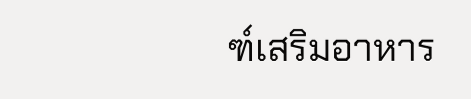ฑ์เสริมอาหาร